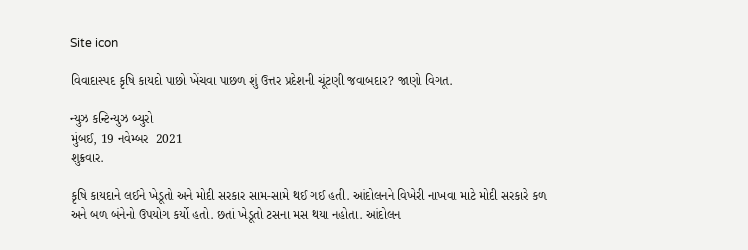Site icon

વિવાદાસ્પદ કૃષિ કાયદો પાછો ખેંચવા પાછળ શું ઉત્તર પ્રદેશની ચૂંટણી જવાબદાર? જાણો વિગત.

ન્યુઝ કન્ટિન્યુઝ બ્યુરો
મુંબઈ, 19 નવેમ્બર  2021
શુક્રવાર.

કૃષિ કાયદાને લઈને ખેડૂતો અને મોદી સરકાર સામ-સામે થઈ ગઈ હતી. આંદોલનને વિખેરી નાખવા માટે મોદી સરકારે કળ અને બળ બંનેનો ઉપયોગ કર્યો હતો. છતાં ખેડૂતો ટસના મસ થયા નહોતા. આંદોલન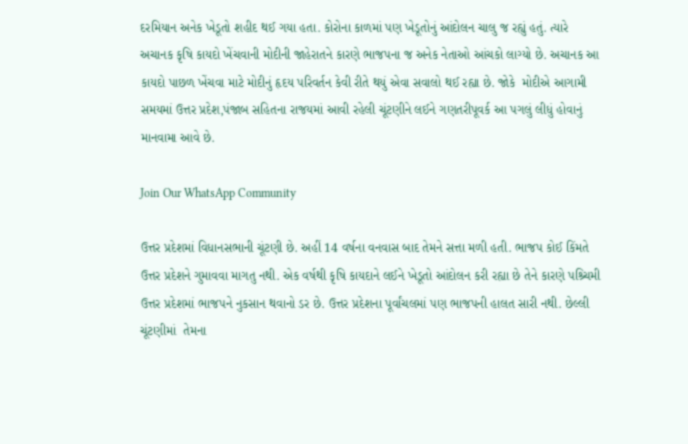દરમિયાન અનેક ખેડૂતો શહીદ થઈ ગયા હતા. કોરોના કાળમાં પણ ખેડૂતોનું આંદોલન ચાલુ જ રહ્યું હતું. ત્યારે અચાનક કૃષિ કાયદો ખેંચવાની મોદીની જાહેરાતને કારણે ભાજપના જ અનેક નેતાઓ આંચકો લાગ્યો છે. અચાનક આ કાયદો પાછળ ખેંચવા માટે મોદીનું હૃદય પરિવર્તન કેવી રીતે થયું એવા સવાલો થઈ રહ્યા છે. જોકે  મોદીએ આગામી સમયમાં ઉત્તર પ્રદેશ,પંજાબ સહિતના રાજયમાં આવી રહેલી ચૂંટણીને લઈને ગણતરીપૂવર્ક આ પગલું લીધું હોવાનું માનવામા આવે છે.

Join Our WhatsApp Community

ઉત્તર પ્રદેશમાં વિધાનસભાની ચૂંટણી છે. અહીં 14 વર્ષના વનવાસ બાદ તેમને સત્તા મળી હતી. ભાજપ કોઈ કિંમતે ઉત્તર પ્રદેશને ગુમાવવા માગતુ નથી. એક વર્ષથી કૃષિ કાયદાને લઈને ખેડૂતો આંદોલન કરી રહ્યા છે તેને કારણે પશ્ર્ચિમી ઉત્તર પ્રદેશમાં ભાજપને નુકસાન થવાનો ડર છે. ઉત્તર પ્રદેશના પૂર્વાંચલમાં પણ ભાજપની હાલત સારી નથી. છેલ્લી ચૂંટણીમાં  તેમના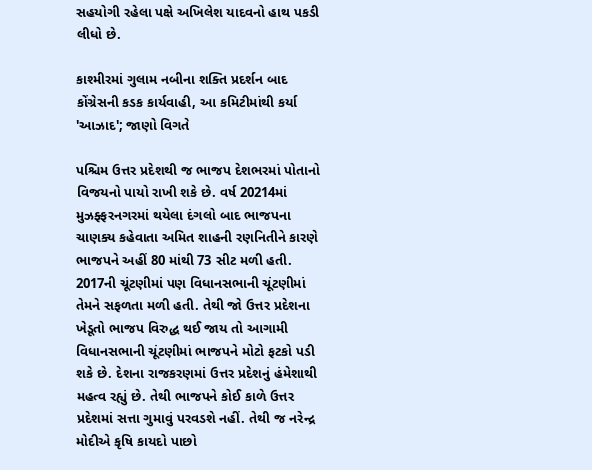સહયોગી રહેલા પક્ષે અખિલેશ યાદવનો હાથ પકડી લીધો છે.

કાશ્મીરમાં ગુલામ નબીના શક્તિ પ્રદર્શન બાદ કોંગ્રેસની કડક કાર્યવાહી, આ કમિટીમાંથી કર્યા 'આઝાદ'; જાણો વિગતે

પશ્ચિમ ઉત્તર પ્રદેશથી જ ભાજપ દેશભરમાં પોતાનો વિજયનો પાયો રાખી શકે છે. વર્ષ 20214માં  મુઝફ્ફરનગરમાં થયેલા દંગલો બાદ ભાજપના ચાણક્ય કહેવાતા અમિત શાહની રણનિતીને કારણે  ભાજપને અહીં 80 માંથી 73 સીટ મળી હતી. 2017ની ચૂંટણીમાં પણ વિધાનસભાની ચૂંટણીમાં તેમને સફળતા મળી હતી. તેથી જો ઉત્તર પ્રદેશના ખેડૂતો ભાજપ વિરુદ્ધ થઈ જાય તો આગામી વિધાનસભાની ચૂંટણીમાં ભાજપને મોટો ફટકો પડી શકે છે. દેશના રાજકરણમાં ઉત્તર પ્રદેશનું હંમેશાથી મહત્વ રહ્યું છે. તેથી ભાજપને કોઈ કાળે ઉત્તર પ્રદેશમાં સત્તા ગુમાવું પરવડશે નહીં. તેથી જ નરેન્દ્ર મોદીએ કૃષિ કાયદો પાછો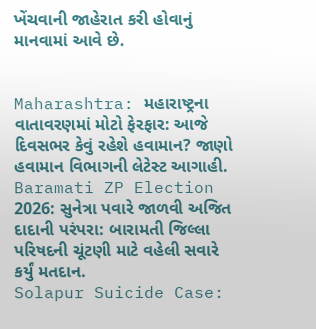ખેંચવાની જાહેરાત કરી હોવાનું માનવામાં આવે છે.


Maharashtra: મહારાષ્ટ્રના વાતાવરણમાં મોટો ફેરફાર: આજે દિવસભર કેવું રહેશે હવામાન? જાણો હવામાન વિભાગની લેટેસ્ટ આગાહી.
Baramati ZP Election 2026: સુનેત્રા પવારે જાળવી અજિત દાદાની પરંપરા: બારામતી જિલ્લા પરિષદની ચૂંટણી માટે વહેલી સવારે કર્યું મતદાન.
Solapur Suicide Case: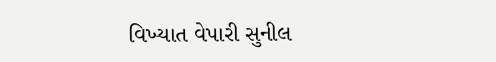વિખ્યાત વેપારી સુનીલ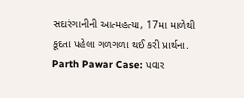સદારંગાનીની આત્મહત્યા, 17મા માળેથી કૂદતા પહેલા ગળગળા થઈ કરી પ્રાર્થના.
Parth Pawar Case: પવાર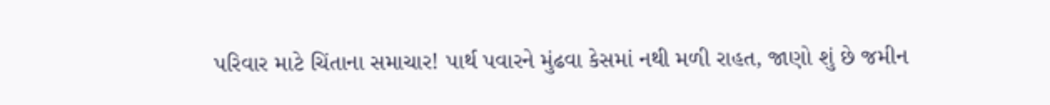પરિવાર માટે ચિંતાના સમાચાર! પાર્થ પવારને મુંઢવા કેસમાં નથી મળી રાહત, જાણો શું છે જમીન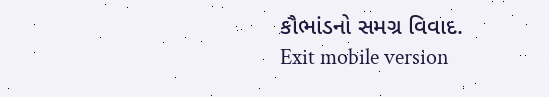કૌભાંડનો સમગ્ર વિવાદ.
Exit mobile version